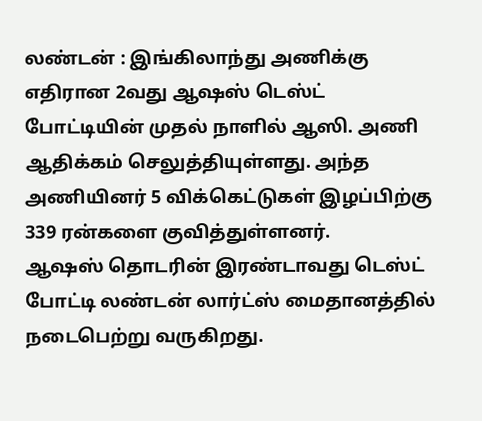லண்டன் : இங்கிலாந்து அணிக்கு எதிரான 2வது ஆஷஸ் டெஸ்ட் போட்டியின் முதல் நாளில் ஆஸி. அணி ஆதிக்கம் செலுத்தியுள்ளது. அந்த அணியினர் 5 விக்கெட்டுகள் இழப்பிற்கு 339 ரன்களை குவித்துள்ளனர்.
ஆஷஸ் தொடரின் இரண்டாவது டெஸ்ட் போட்டி லண்டன் லார்ட்ஸ் மைதானத்தில் நடைபெற்று வருகிறது.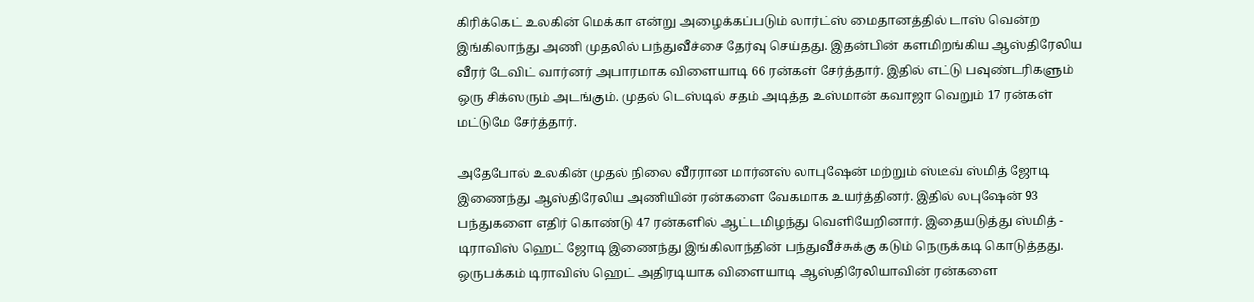கிரிக்கெட் உலகின் மெக்கா என்று அழைக்கப்படும் லார்ட்ஸ் மைதானத்தில் டாஸ் வென்ற இங்கிலாந்து அணி முதலில் பந்துவீச்சை தேர்வு செய்தது. இதன்பின் களமிறங்கிய ஆஸ்திரேலிய வீரர் டேவிட் வார்னர் அபாரமாக விளையாடி 66 ரன்கள் சேர்த்தார். இதில் எட்டு பவுண்டரிகளும் ஒரு சிக்ஸரும் அடங்கும். முதல் டெஸ்டில் சதம் அடித்த உஸ்மான் கவாஜா வெறும் 17 ரன்கள் மட்டுமே சேர்த்தார்.

அதேபோல் உலகின் முதல் நிலை வீரரான மார்னஸ் லாபுஷேன் மற்றும் ஸ்டீவ் ஸ்மித் ஜோடி இணைந்து ஆஸ்திரேலிய அணியின் ரன்களை வேகமாக உயர்த்தினர். இதில் லபுஷேன் 93 பந்துகளை எதிர் கொண்டு 47 ரன்களில் ஆட்டமிழந்து வெளியேறினார். இதையடுத்து ஸ்மித் - டிராவிஸ் ஹெட் ஜோடி இணைந்து இங்கிலாந்தின் பந்துவீச்சுக்கு கடும் நெருக்கடி கொடுத்தது.
ஒருபக்கம் டிராவிஸ் ஹெட் அதிரடியாக விளையாடி ஆஸ்திரேலியாவின் ரன்களை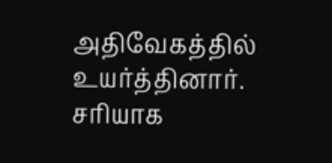அதிவேகத்தில் உயர்த்தினார். சரியாக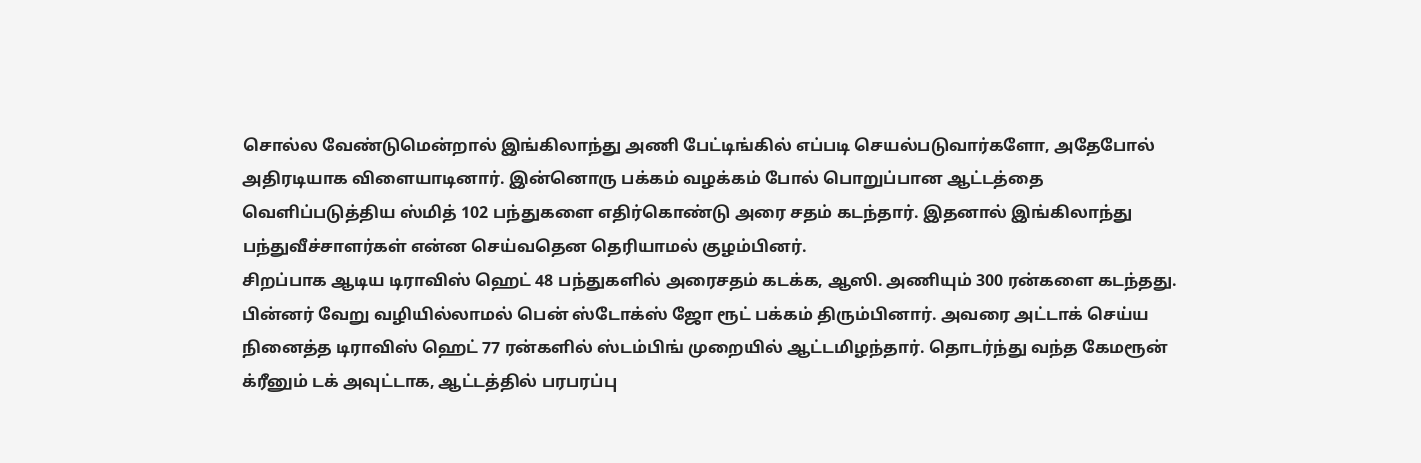சொல்ல வேண்டுமென்றால் இங்கிலாந்து அணி பேட்டிங்கில் எப்படி செயல்படுவார்களோ, அதேபோல் அதிரடியாக விளையாடினார். இன்னொரு பக்கம் வழக்கம் போல் பொறுப்பான ஆட்டத்தை வெளிப்படுத்திய ஸ்மித் 102 பந்துகளை எதிர்கொண்டு அரை சதம் கடந்தார். இதனால் இங்கிலாந்து பந்துவீச்சாளர்கள் என்ன செய்வதென தெரியாமல் குழம்பினர்.
சிறப்பாக ஆடிய டிராவிஸ் ஹெட் 48 பந்துகளில் அரைசதம் கடக்க, ஆஸி. அணியும் 300 ரன்களை கடந்தது. பின்னர் வேறு வழியில்லாமல் பென் ஸ்டோக்ஸ் ஜோ ரூட் பக்கம் திரும்பினார். அவரை அட்டாக் செய்ய நினைத்த டிராவிஸ் ஹெட் 77 ரன்களில் ஸ்டம்பிங் முறையில் ஆட்டமிழந்தார். தொடர்ந்து வந்த கேமரூன் க்ரீனும் டக் அவுட்டாக, ஆட்டத்தில் பரபரப்பு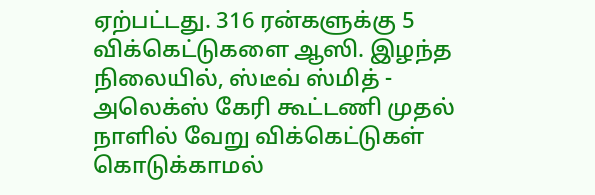ஏற்பட்டது. 316 ரன்களுக்கு 5 விக்கெட்டுகளை ஆஸி. இழந்த நிலையில், ஸ்டீவ் ஸ்மித் - அலெக்ஸ் கேரி கூட்டணி முதல் நாளில் வேறு விக்கெட்டுகள் கொடுக்காமல்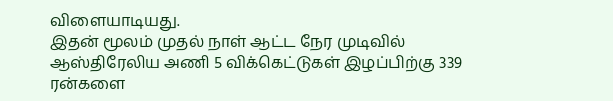விளையாடியது.
இதன் மூலம் முதல் நாள் ஆட்ட நேர முடிவில் ஆஸ்திரேலிய அணி 5 விக்கெட்டுகள் இழப்பிற்கு 339 ரன்களை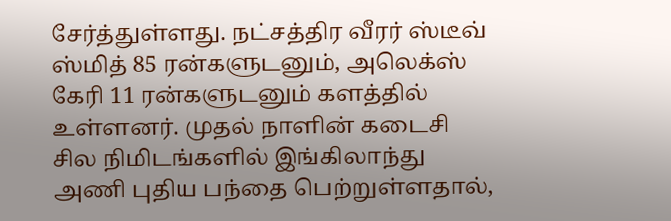சேர்த்துள்ளது. நட்சத்திர வீரர் ஸ்டீவ் ஸ்மித் 85 ரன்களுடனும், அலெக்ஸ் கேரி 11 ரன்களுடனும் களத்தில் உள்ளனர். முதல் நாளின் கடைசி சில நிமிடங்களில் இங்கிலாந்து அணி புதிய பந்தை பெற்றுள்ளதால்,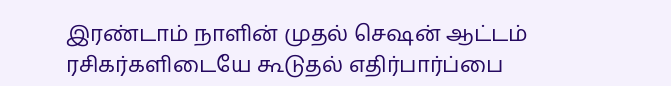இரண்டாம் நாளின் முதல் செஷன் ஆட்டம் ரசிகர்களிடையே கூடுதல் எதிர்பார்ப்பை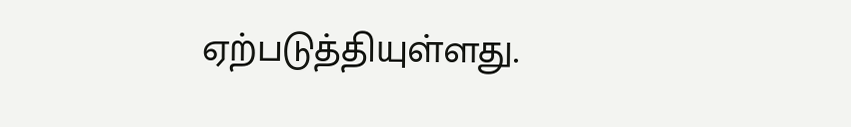ஏற்படுத்தியுள்ளது.